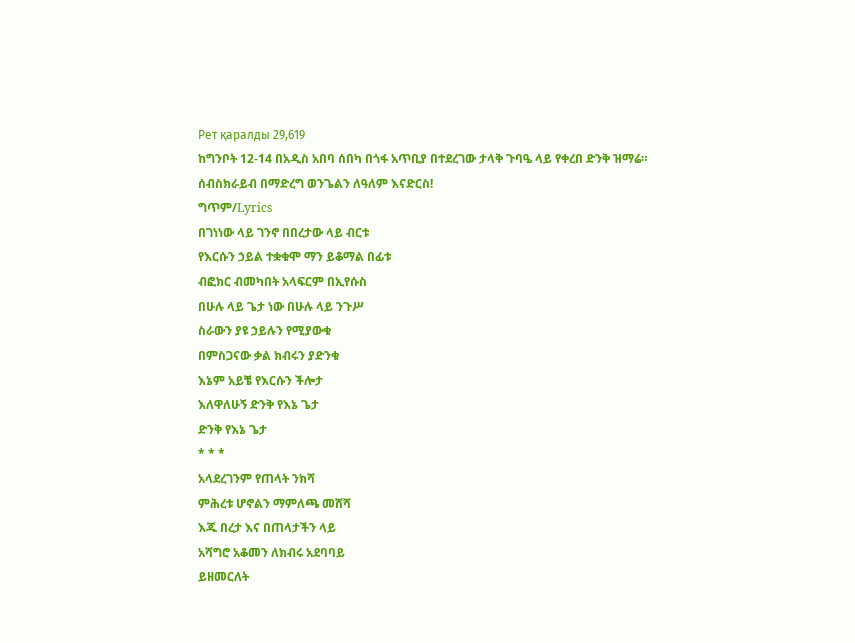Рет қаралды 29,619
ከግንቦት 12-14 በአዲስ አበባ ሰበካ በጎፋ አጥቢያ በተደረገው ታላቅ ጉባዔ ላይ የቀረበ ድንቅ ዝማሬ።
ሰብስክራይብ በማድረግ ወንጌልን ለዓለም እናድርስ!
ግጥም/Lyrics
በገነነው ላይ ገንኖ በበረታው ላይ ብርቱ
የእርሱን ኃይል ተቋቁሞ ማን ይቆማል በፊቱ
ብፎክር ብመካበት አላፍርም በኢየሱስ
በሁሉ ላይ ጌታ ነው በሁሉ ላይ ንጉሥ
ስራውን ያዩ ኃይሉን የሚያውቁ
በምስጋናው ቃል ክብሩን ያድንቁ
እኔም አይቼ የእርሱን ችሎታ
እለዋለሁኝ ድንቅ የእኔ ጌታ
ድንቅ የእኔ ጌታ
* * *
አላደረገንም የጠላት ንክሻ
ምሕረቱ ሆኖልን ማምለጫ መሸሻ
እጁ በረታ እና በጠላታችን ላይ
አሻግሮ አቆመን ለክብሩ አደባባይ
ይዘመርለት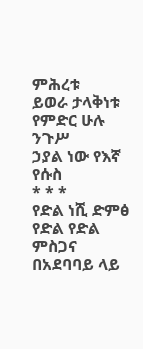ምሕረቱ
ይወራ ታላቅነቱ
የምድር ሁሉ ንጉሥ
ኃያል ነው የእኛ የሱስ
* * *
የድል ነሺ ድምፅ የድል የድል ምስጋና
በአደባባይ ላይ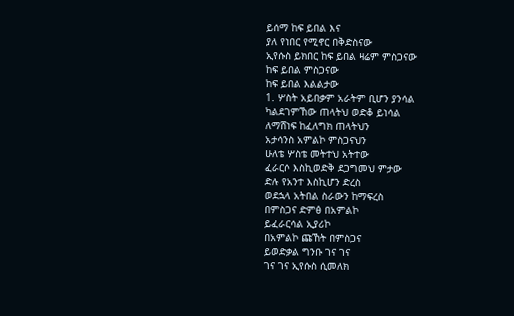ይሰማ ከፍ ይበል እና
ያለ የነበር የሚኖር በቅድስናው
ኢየሱስ ይክበር ከፍ ይበል ዛሬም ምስጋናው
ከፍ ይበል ምስጋናው
ከፍ ይበል እልልታው
1. ሦስት አይበቃም አራትም ቢሆን ያንሳል
ካልደገምኸው ጠላትህ ወድቆ ይነሳል
ለማሸነፍ ከፈለግክ ጠላትህን
አታሳንስ አምልኮ ምስጋናህን
ሁለቴ ሦስቴ መትተህ አትተው
ፈራርሶ እስኪወድቅ ደጋግመህ ምታው
ድሉ የአንተ እስኪሆን ድረስ
ወደኋላ አትበል ስራውን ከማፍረስ
በምስጋና ድምፅ በአምልኮ
ይፈራርሳል ኢያሪኮ
በአምልኮ ጩኸት በምስጋና
ይወድቃል ግንቡ ገና ገና
ገና ገና ኢየሱስ ሲመለክ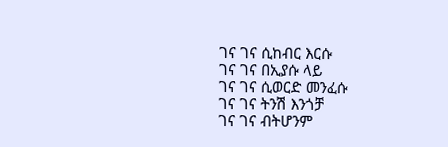ገና ገና ሲከብር እርሱ
ገና ገና በኢያሱ ላይ
ገና ገና ሲወርድ መንፈሱ
ገና ገና ትንሽ እንጎቻ
ገና ገና ብትሆንም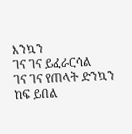እንኳን
ገና ገና ይፈራርሳል
ገና ገና የጠላት ድንኳን
ከፍ ይበል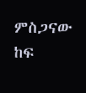ምስጋናው
ከፍ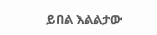ይበል እልልታው